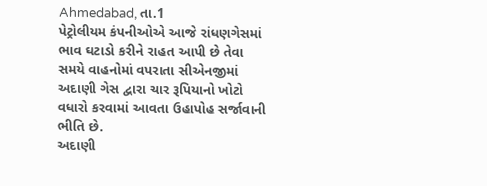Ahmedabad, તા.1
પેટ્રોલીયમ કંપનીઓએ આજે રાંધણગેસમાં ભાવ ઘટાડો કરીને રાહત આપી છે તેવા સમયે વાહનોમાં વપરાતા સીએનજીમાં અદાણી ગેસ દ્વારા ચાર રૂપિયાનો ખોટો વધારો કરવામાં આવતા ઉહાપોહ સર્જાવાની ભીતિ છે.
અદાણી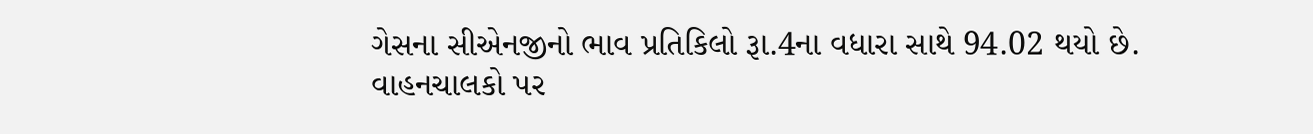ગેસના સીએનજીનો ભાવ પ્રતિકિલો રૂા.4ના વધારા સાથે 94.02 થયો છે. વાહનચાલકો પર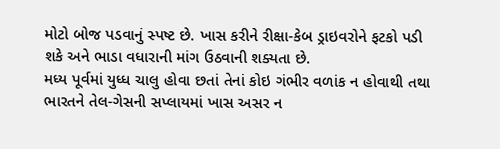મોટો બોજ પડવાનું સ્પષ્ટ છે. ખાસ કરીને રીક્ષા-કેબ ડ્રાઇવરોને ફટકો પડી શકે અને ભાડા વધારાની માંગ ઉઠવાની શક્યતા છે.
મધ્ય પૂર્વમાં યુધ્ધ ચાલુ હોવા છતાં તેનાં કોઇ ગંભીર વળાંક ન હોવાથી તથા ભારતને તેલ-ગેસની સપ્લાયમાં ખાસ અસર ન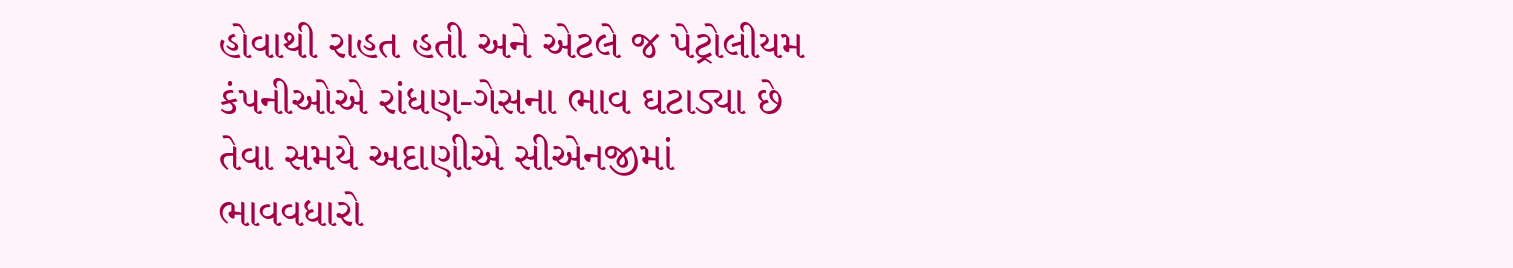હોવાથી રાહત હતી અને એટલે જ પેટ્રોલીયમ કંપનીઓએ રાંધણ-ગેસના ભાવ ઘટાડ્યા છે તેવા સમયે અદાણીએ સીએનજીમાં ભાવવધારો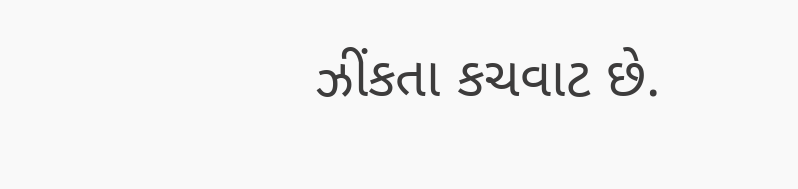ઝીંકતા કચવાટ છે.